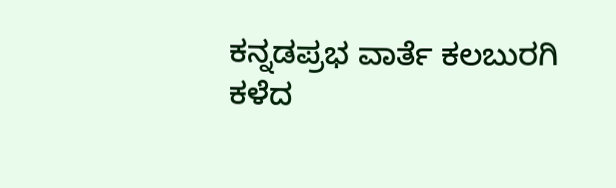ಕನ್ನಡಪ್ರಭ ವಾರ್ತೆ ಕಲಬುರಗಿ
ಕಳೆದ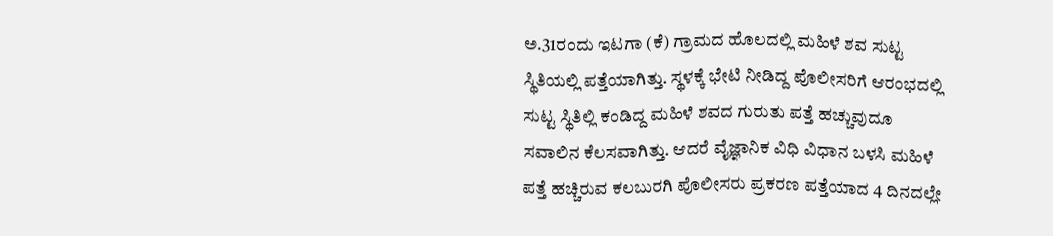ಅ.31ರಂದು ಇಟಗಾ (ಕೆ) ಗ್ರಾಮದ ಹೊಲದಲ್ಲಿ ಮಹಿಳೆ ಶವ ಸುಟ್ಟ ಸ್ಥಿತಿಯಲ್ಲಿ ಪತ್ತೆಯಾಗಿತ್ತು. ಸ್ಥಳಕ್ಕೆ ಭೇಟಿ ನೀಡಿದ್ದ ಪೊಲೀಸರಿಗೆ ಆರಂಭದಲ್ಲಿ ಸುಟ್ಟ ಸ್ಥಿತಿಲ್ಲಿ ಕಂಡಿದ್ದ ಮಹಿಳೆ ಶವದ ಗುರುತು ಪತ್ತೆ ಹಚ್ಚುವುದೂ ಸವಾಲಿನ ಕೆಲಸವಾಗಿತ್ತು. ಆದರೆ ವೈಜ್ಞಾನಿಕ ವಿಧಿ ವಿಧಾನ ಬಳಸಿ ಮಹಿಳೆ ಪತ್ತೆ ಹಚ್ಚಿರುವ ಕಲಬುರಗಿ ಪೊಲೀಸರು ಪ್ರಕರಣ ಪತ್ತೆಯಾದ 4 ದಿನದಲ್ಲೇ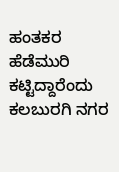ಹಂತಕರ ಹೆಡೆಮುರಿ ಕಟ್ಟಿದ್ದಾರೆಂದು ಕಲಬುರಗಿ ನಗರ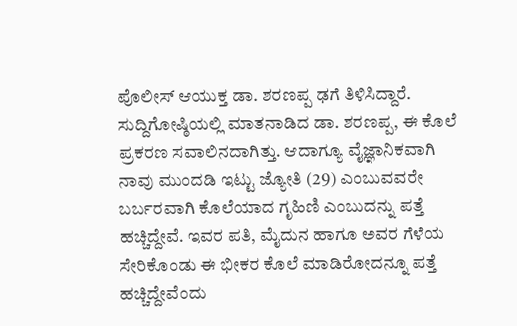ಪೊಲೀಸ್ ಆಯುಕ್ತ ಡಾ. ಶರಣಪ್ಪ ಢಗೆ ತಿಳಿಸಿದ್ದಾರೆ.
ಸುದ್ದಿಗೋಷ್ಠಿಯಲ್ಲಿ ಮಾತನಾಡಿದ ಡಾ. ಶರಣಪ್ಪ, ಈ ಕೊಲೆ ಪ್ರಕರಣ ಸವಾಲಿನದಾಗಿತ್ತು. ಆದಾಗ್ಯೂ ವೈಜ್ಞಾನಿಕವಾಗಿ ನಾವು ಮುಂದಡಿ ಇಟ್ಟು ಜ್ಯೋತಿ (29) ಎಂಬುವವರೇ ಬರ್ಬರವಾಗಿ ಕೊಲೆಯಾದ ಗೃಹಿಣಿ ಎಂಬುದನ್ನು ಪತ್ತೆ ಹಚ್ಚಿದ್ದೇವೆ. ಇವರ ಪತಿ, ಮೈದುನ ಹಾಗೂ ಅವರ ಗೆಳೆಯ ಸೇರಿಕೊಂಡು ಈ ಭೀಕರ ಕೊಲೆ ಮಾಡಿರೋದನ್ನೂ ಪತ್ತೆ ಹಚ್ಚಿದ್ದೇವೆಂದು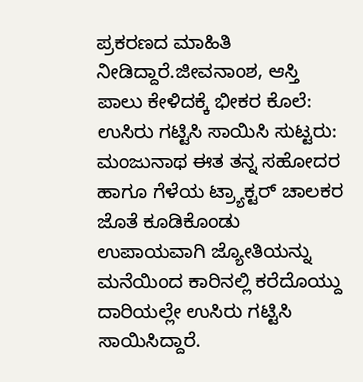ಪ್ರಕರಣದ ಮಾಹಿತಿ ನೀಡಿದ್ದಾರೆ.ಜೀವನಾಂಶ, ಆಸ್ತಿ ಪಾಲು ಕೇಳಿದಕ್ಕೆ ಭೀಕರ ಕೊಲೆ:
ಉಸಿರು ಗಟ್ಟಿಸಿ ಸಾಯಿಸಿ ಸುಟ್ಟರು:
ಮಂಜುನಾಥ ಈತ ತನ್ನ ಸಹೋದರ ಹಾಗೂ ಗೆಳೆಯ ಟ್ರ್ಯಾಕ್ಟರ್ ಚಾಲಕರ ಜೊತೆ ಕೂಡಿಕೊಂಡು ಉಪಾಯವಾಗಿ ಜ್ಯೋತಿಯನ್ನು ಮನೆಯಿಂದ ಕಾರಿನಲ್ಲಿ ಕರೆದೊಯ್ದು ದಾರಿಯಲ್ಲೇ ಉಸಿರು ಗಟ್ಟಿಸಿ ಸಾಯಿಸಿದ್ದಾರೆ.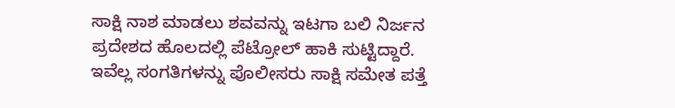ಸಾಕ್ಷಿ ನಾಶ ಮಾಡಲು ಶವವನ್ನು ಇಟಗಾ ಬಲಿ ನಿರ್ಜನ ಪ್ರದೇಶದ ಹೊಲದಲ್ಲಿ ಪೆಟ್ರೋಲ್ ಹಾಕಿ ಸುಟ್ಟಿದ್ದಾರೆ. ಇವೆಲ್ಲ ಸಂಗತಿಗಳನ್ನು ಪೊಲೀಸರು ಸಾಕ್ಷಿ ಸಮೇತ ಪತ್ತೆ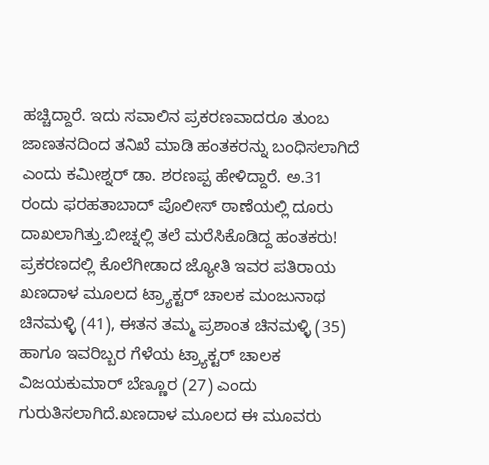ಹಚ್ಚಿದ್ದಾರೆ. ಇದು ಸವಾಲಿನ ಪ್ರಕರಣವಾದರೂ ತುಂಬ ಜಾಣತನದಿಂದ ತನಿಖೆ ಮಾಡಿ ಹಂತಕರನ್ನು ಬಂಧಿಸಲಾಗಿದೆ ಎಂದು ಕಮೀಶ್ನರ್ ಡಾ. ಶರಣಪ್ಪ ಹೇಳಿದ್ದಾರೆ. ಅ.31 ರಂದು ಫರಹತಾಬಾದ್ ಪೊಲೀಸ್ ಠಾಣೆಯಲ್ಲಿ ದೂರು ದಾಖಲಾಗಿತ್ತು.ಬೀಚ್ನಲ್ಲಿ ತಲೆ ಮರೆಸಿಕೊಡಿದ್ದ ಹಂತಕರು!
ಪ್ರಕರಣದಲ್ಲಿ ಕೊಲೆಗೀಡಾದ ಜ್ಯೋತಿ ಇವರ ಪತಿರಾಯ ಖಣದಾಳ ಮೂಲದ ಟ್ರ್ಯಾಕ್ಟರ್ ಚಾಲಕ ಮಂಜುನಾಥ ಚಿನಮಳ್ಳಿ (41), ಈತನ ತಮ್ಮ ಪ್ರಶಾಂತ ಚಿನಮಳ್ಳಿ (35) ಹಾಗೂ ಇವರಿಬ್ಬರ ಗೆಳೆಯ ಟ್ರ್ಯಾಕ್ಟರ್ ಚಾಲಕ ವಿಜಯಕುಮಾರ್ ಬೆಣ್ಣೂರ (27) ಎಂದು ಗುರುತಿಸಲಾಗಿದೆ.ಖಣದಾಳ ಮೂಲದ ಈ ಮೂವರು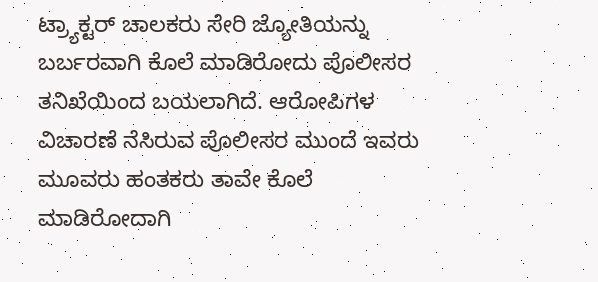ಟ್ರ್ಯಾಕ್ಟರ್ ಚಾಲಕರು ಸೇರಿ ಜ್ಯೋತಿಯನ್ನು ಬರ್ಬರವಾಗಿ ಕೊಲೆ ಮಾಡಿರೋದು ಪೊಲೀಸರ ತನಿಖೆಯಿಂದ ಬಯಲಾಗಿದೆ. ಆರೋಪಿಗಳ ವಿಚಾರಣೆ ನೆಸಿರುವ ಪೊಲೀಸರ ಮುಂದೆ ಇವರು ಮೂವರು ಹಂತಕರು ತಾವೇ ಕೊಲೆ ಮಾಡಿರೋದಾಗಿ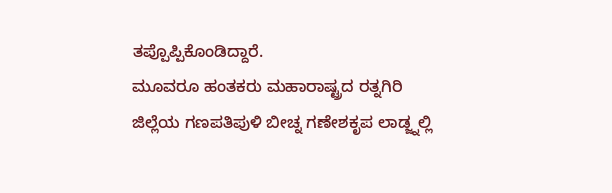ತಪ್ಪೊಪ್ಪಿಕೊಂಡಿದ್ದಾರೆ.
ಮೂವರೂ ಹಂತಕರು ಮಹಾರಾಷ್ಟ್ರದ ರತ್ನಗಿರಿ ಜಿಲ್ಲೆಯ ಗಣಪತಿಪುಳಿ ಬೀಚ್ನ ಗಣೇಶಕೃಪ ಲಾಡ್ಜ್ನಲ್ಲಿ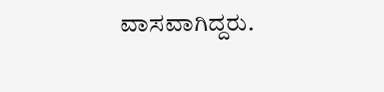ವಾಸವಾಗಿದ್ದರು.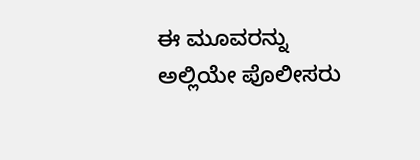ಈ ಮೂವರನ್ನು ಅಲ್ಲಿಯೇ ಪೊಲೀಸರು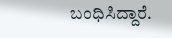ಬಂಧಿಸಿದ್ದಾರೆ.